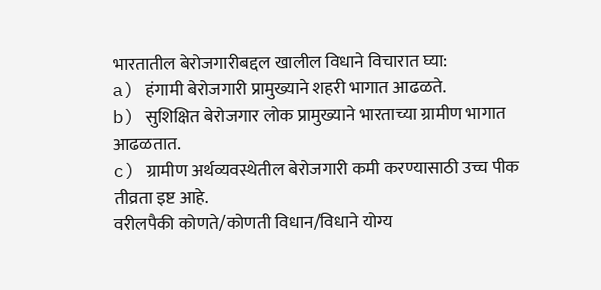भारतातील बेरोजगारीबद्दल खालील विधाने विचारात घ्या:
a) हंगामी बेरोजगारी प्रामुख्याने शहरी भागात आढळते.
b) सुशिक्षित बेरोजगार लोक प्रामुख्याने भारताच्या ग्रामीण भागात आढळतात.
c) ग्रामीण अर्थव्यवस्थेतील बेरोजगारी कमी करण्यासाठी उच्च पीक तीव्रता इष्ट आहे.
वरीलपैकी कोणते/कोणती विधान/विधाने योग्य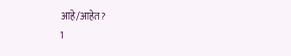आहे/आहेत?
1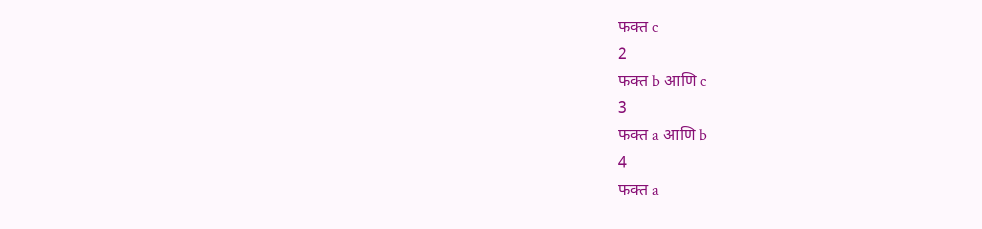फक्त c
2
फक्त b आणि c
3
फक्त a आणि b
4
फक्त a